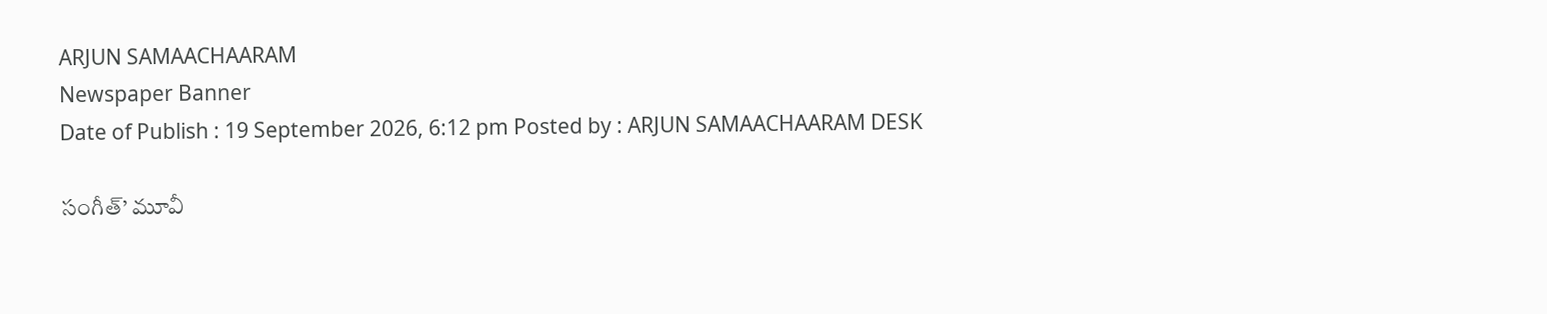ARJUN SAMAACHAARAM
Newspaper Banner
Date of Publish : 19 September 2026, 6:12 pm Posted by : ARJUN SAMAACHAARAM DESK

సంగీత్’ మూవీ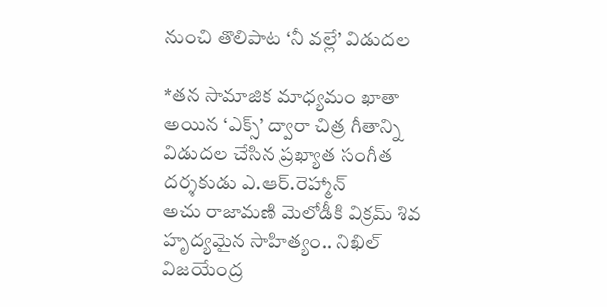నుంచి తొలిపాట ‘నీ వల్లే’ విడుదల

*తన సామాజిక మాధ్యమం ఖాతా అయిన ‘ఎక్స్’ ద్వారా చిత్ర గీతాన్ని విడుదల చేసిన ప్రఖ్యాత సంగీత దర్శకుడు ఎ.ఆర్.రెహ్మాన్
అచు రాజామణి మెలోడీకి విక్రమ్ శివ హృద్యమైన సాహిత్యం.. నిఖిల్ విజయేంద్ర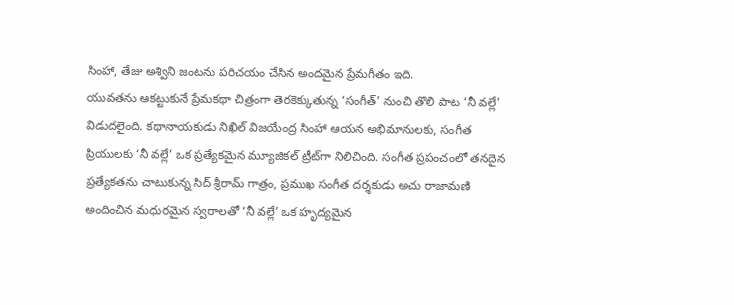సింహా, తేజు అశ్విని జంటను పరిచయం చేసిన అందమైన ప్రేమగీతం ఇది.
యువతను ఆకట్టుకునే ప్రేమకథా చిత్రంగా తెరకెక్కుతున్న ‘సంగీత్’ నుంచి తొలి పాట ‘నీ వల్లే’ విడుదలైంది. కథానాయకుడు నిఖిల్ విజయేంద్ర సింహా ఆయన అభిమానులకు, సంగీత ప్రియులకు ‘నీ వల్లే’ ఒక ప్రత్యేకమైన మ్యూజికల్ ట్రీట్‌గా నిలిచింది. సంగీత ప్రపంచంలో తనదైన ప్రత్యేకతను చాటుకున్న సిద్ శ్రీరామ్ గాత్రం, ప్రముఖ సంగీత దర్శకుడు అచు రాజామణి అందించిన మధురమైన స్వరాలతో ‘నీ వల్లే’ ఒక హృద్యమైన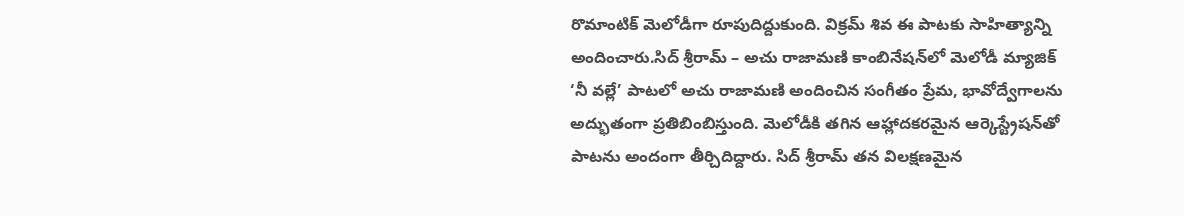రొమాంటిక్ మెలోడీగా రూపుదిద్దుకుంది. విక్రమ్ శివ ఈ పాటకు సాహిత్యాన్ని అందించారు.సిద్ శ్రీరామ్ – అచు రాజామణి కాంబినేషన్‌లో మెలోడీ మ్యాజిక్
‘నీ వల్లే’ పాటలో అచు రాజామణి అందించిన సంగీతం ప్రేమ, భావోద్వేగాలను అద్భుతంగా ప్రతిబింబిస్తుంది. మెలోడీకి తగిన ఆహ్లాదకరమైన ఆర్కెస్ట్రేషన్‌తో పాటను అందంగా తీర్చిదిద్దారు. సిద్ శ్రీరామ్ తన విలక్షణమైన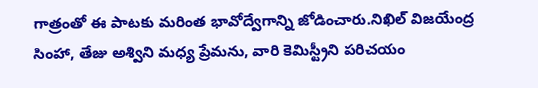గాత్రంతో ఈ పాటకు మరింత భావోద్వేగాన్ని జోడించారు.నిఖిల్ విజయేంద్ర సింహా, తేజు అశ్విని మధ్య ప్రేమను, వారి కెమిస్ట్రీని పరిచయం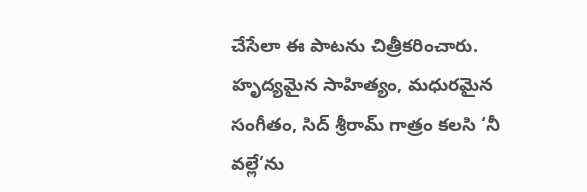చేసేలా ఈ పాటను చిత్రీకరించారు. హృద్యమైన సాహిత్యం, మధురమైన సంగీతం, సిద్ శ్రీరామ్ గాత్రం కలసి ‘నీ వల్లే’ను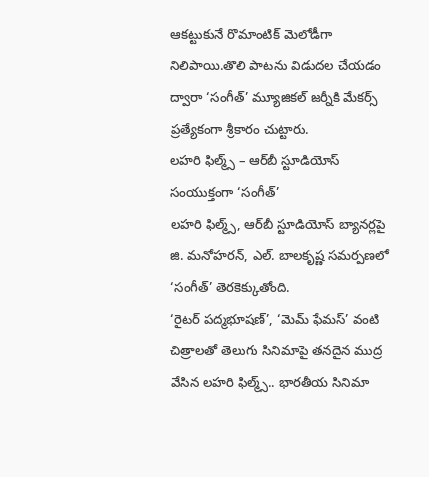ఆకట్టుకునే రొమాంటిక్ మెలోడీగా నిలిపాయి.తొలి పాటను విడుదల చేయడం ద్వారా ‘సంగీత్’ మ్యూజికల్ జర్నీకి మేకర్స్ ప్రత్యేకంగా శ్రీకారం చుట్టారు.
లహరి ఫిల్మ్స్ – ఆర్‌బీ స్టూడియోస్ సంయుక్తంగా ‘సంగీత్’
లహరి ఫిల్మ్స్, ఆర్‌బీ స్టూడియోస్ బ్యానర్లపై జి. మనోహరన్, ఎల్. బాలకృష్ణ సమర్పణలో ‘సంగీత్’ తెరకెక్కుతోంది.
‘రైటర్ పద్మభూషణ్’, ‘మెమ్ ఫేమస్’ వంటి చిత్రాలతో తెలుగు సినిమాపై తనదైన ముద్ర వేసిన లహరి ఫిల్మ్స్.. భారతీయ సినిమా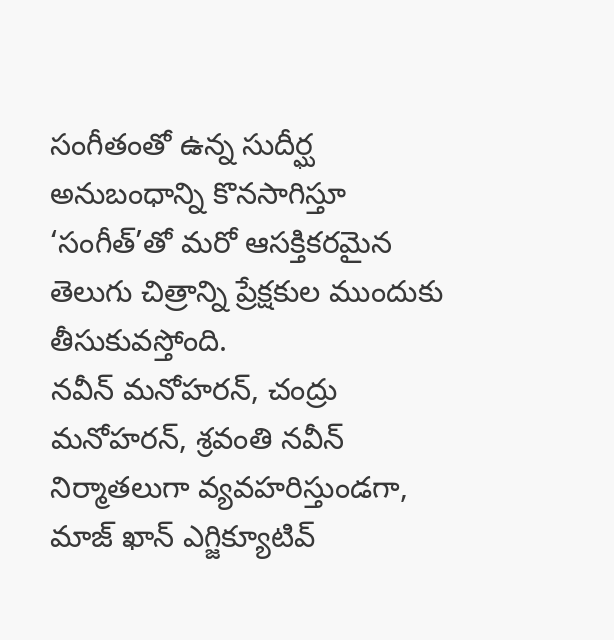సంగీతంతో ఉన్న సుదీర్ఘ అనుబంధాన్ని కొనసాగిస్తూ ‘సంగీత్’తో మరో ఆసక్తికరమైన తెలుగు చిత్రాన్ని ప్రేక్షకుల ముందుకు తీసుకువస్తోంది.
నవీన్ మనోహరన్, చంద్రు మనోహరన్, శ్రవంతి నవీన్ నిర్మాతలుగా వ్యవహరిస్తుండగా, మాజ్ ఖాన్ ఎగ్జిక్యూటివ్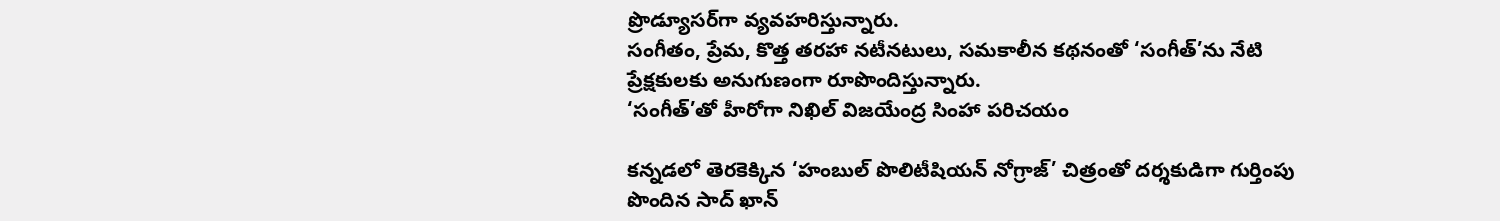ప్రొడ్యూసర్‌గా వ్యవహరిస్తున్నారు.
సంగీతం, ప్రేమ, కొత్త తరహా నటీనటులు, సమకాలీన కథనంతో ‘సంగీత్’ను నేటి ప్రేక్షకులకు అనుగుణంగా రూపొందిస్తున్నారు.
‘సంగీత్’తో హీరోగా నిఖిల్ విజయేంద్ర సింహా పరిచయం

కన్నడలో తెరకెక్కిన ‘హంబుల్ పొలిటీషియన్ నోగ్రాజ్’ చిత్రంతో దర్శకుడిగా గుర్తింపు పొందిన సాద్ ఖాన్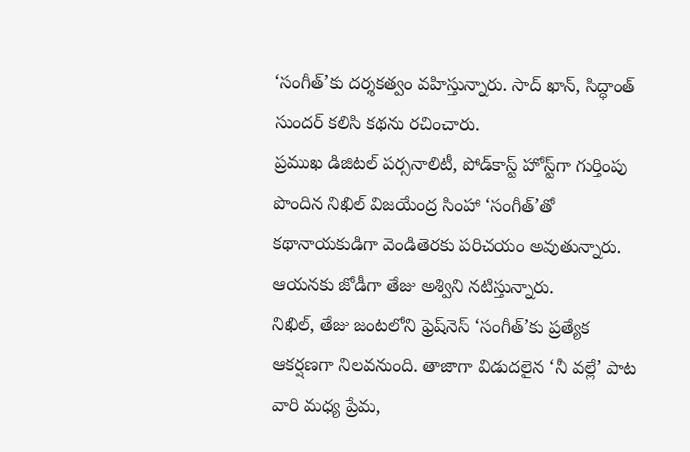‘సంగీత్’కు దర్శకత్వం వహిస్తున్నారు. సాద్ ఖాన్, సిద్ధాంత్ సుందర్ కలిసి కథను రచించారు.
ప్రముఖ డిజిటల్ పర్సనాలిటీ, పోడ్‌కాస్ట్ హోస్ట్‌గా గుర్తింపు పొందిన నిఖిల్ విజయేంద్ర సింహా ‘సంగీత్’తో కథానాయకుడిగా వెండితెరకు పరిచయం అవుతున్నారు. ఆయనకు జోడీగా తేజు అశ్విని నటిస్తున్నారు.
నిఖిల్, తేజు జంటలోని ఫ్రెష్‌నెస్ ‘సంగీత్’కు ప్రత్యేక ఆకర్షణగా నిలవనుంది. తాజాగా విడుదలైన ‘నీ వల్లే’ పాట వారి మధ్య ప్రేమ,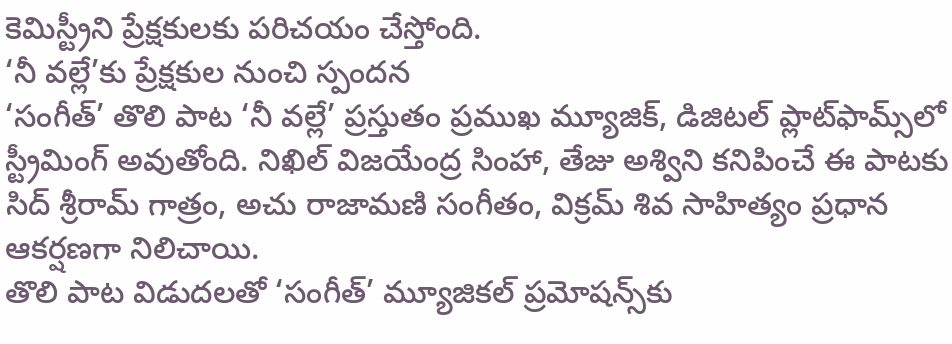కెమిస్ట్రీని ప్రేక్షకులకు పరిచయం చేస్తోంది.
‘నీ వల్లే’కు ప్రేక్షకుల నుంచి స్పందన
‘సంగీత్’ తొలి పాట ‘నీ వల్లే’ ప్రస్తుతం ప్రముఖ మ్యూజిక్, డిజిటల్ ప్లాట్‌ఫామ్స్‌లో స్ట్రీమింగ్ అవుతోంది. నిఖిల్ విజయేంద్ర సింహా, తేజు అశ్విని కనిపించే ఈ పాటకు సిద్ శ్రీరామ్ గాత్రం, అచు రాజామణి సంగీతం, విక్రమ్ శివ సాహిత్యం ప్రధాన ఆకర్షణగా నిలిచాయి.
తొలి పాట విడుదలతో ‘సంగీత్’ మ్యూజికల్ ప్రమోషన్స్‌కు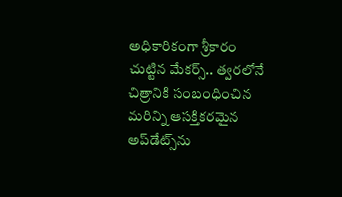అధికారికంగా శ్రీకారం చుట్టిన మేకర్స్.. త్వరలోనే చిత్రానికి సంబంధించిన మరిన్ని ఆసక్తికరమైన అప్‌డేట్స్‌ను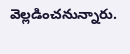వెల్లడించనున్నారు.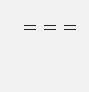===